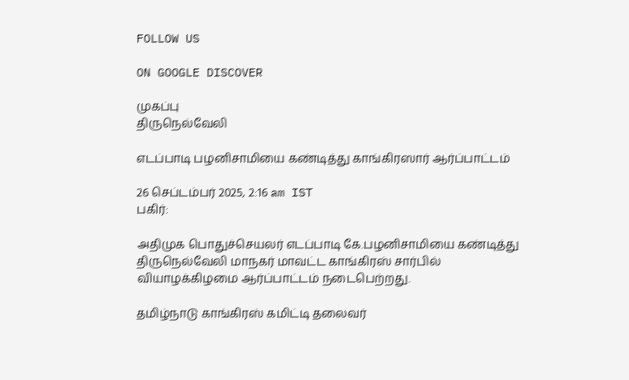FOLLOW US

ON GOOGLE DISCOVER

முகப்பு
திருநெல்வேலி

எடப்பாடி பழனிசாமியை கண்டித்து காங்கிரஸார் ஆர்ப்பாட்டம்

26 செப்டம்பர் 2025, 2:16 am IST
பகிர்:

அதிமுக பொதுச்செயலர் எடப்பாடி கே.பழனிசாமியை கண்டித்து திருநெல்வேலி மாநகர் மாவட்ட காங்கிரஸ் சார்பில் வியாழக்கிழமை ஆர்ப்பாட்டம் நடைபெற்றது.

தமிழ்நாடு காங்கிரஸ் கமிட்டி தலைவர்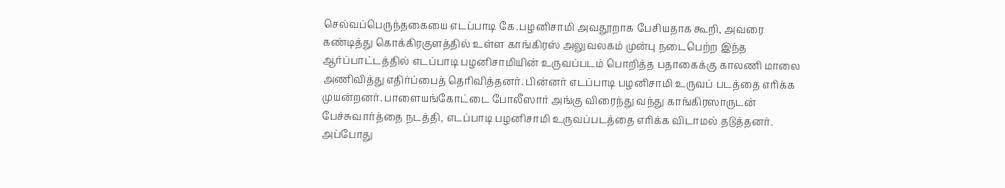செல்வப்பெருந்தகையை எடப்பாடி கே.பழனிசாமி அவதூறாக பேசியதாக கூறி, அவரை கண்டித்து கொக்கிரகுளத்தில் உள்ள காங்கிரஸ் அலுவலகம் முன்பு நடைபெற்ற இந்த ஆர்ப்பாட்டத்தில் எடப்பாடி பழனிசாமியின் உருவப்படம் பொறித்த பதாகைக்கு காலணி மாலை அணிவித்து எதிர்ப்பைத் தெரிவித்தனர். பின்னர் எடப்பாடி பழனிசாமி உருவப் படத்தை எரிக்க முயன்றனர். பாளையங்கோட்டை போலீஸார் அங்கு விரைந்து வந்து காங்கிரஸாருடன் பேச்சுவார்த்தை நடத்தி, எடப்பாடி பழனிசாமி உருவப்படத்தை எரிக்க விடாமல் தடுத்தனர். அப்போது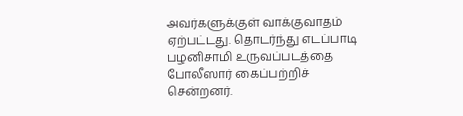அவர்களுக்குள் வாக்குவாதம் ஏற்பட்டது. தொடர்ந்து எடப்பாடி பழனிசாமி உருவப்படத்தை போலீஸார் கைப்பற்றிச் சென்றனர்.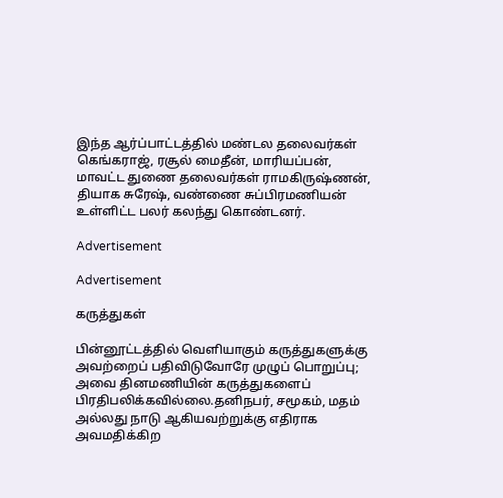இந்த ஆர்ப்பாட்டத்தில் மண்டல தலைவர்கள் கெங்கராஜ், ரசூல் மைதீன், மாரியப்பன், மாவட்ட துணை தலைவர்கள் ராமகிருஷ்ணன், தியாக சுரேஷ், வண்ணை சுப்பிரமணியன் உள்ளிட்ட பலர் கலந்து கொண்டனர்.

Advertisement

Advertisement

கருத்துகள்

பின்னூட்டத்தில் வெளியாகும் கருத்துகளுக்கு அவற்றைப் பதிவிடுவோரே முழுப் பொறுப்பு; அவை தினமணியின் கருத்துகளைப் பிரதிபலிக்கவில்லை.தனிநபர், சமூகம், மதம் அல்லது நாடு ஆகியவற்றுக்கு எதிராக அவமதிக்கிற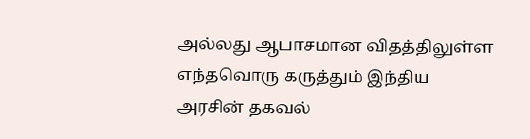அல்லது ஆபாசமான விதத்திலுள்ள எந்தவொரு கருத்தும் இந்திய அரசின் தகவல்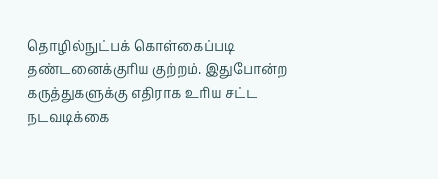தொழில்நுட்பக் கொள்கைப்படி தண்டனைக்குரிய குற்றம். இதுபோன்ற கருத்துகளுக்கு எதிராக உரிய சட்ட நடவடிக்கை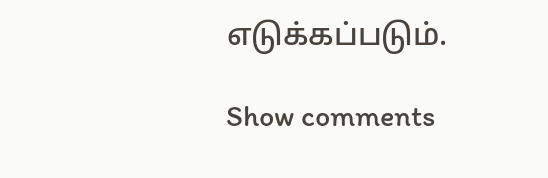எடுக்கப்படும்.

Show comments